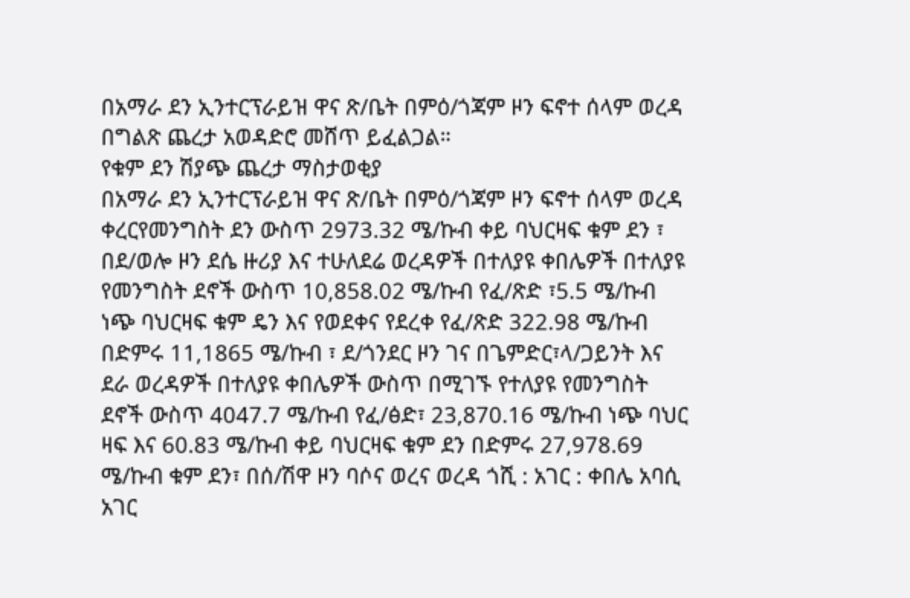በአማራ ደን ኢንተርፕራይዝ ዋና ጽ/ቤት በምዕ/ጎጃም ዞን ፍኖተ ሰላም ወረዳ በግልጽ ጨረታ አወዳድሮ መሸጥ ይፈልጋል።
የቁም ደን ሽያጭ ጨረታ ማስታወቂያ
በአማራ ደን ኢንተርፕራይዝ ዋና ጽ/ቤት በምዕ/ጎጃም ዞን ፍኖተ ሰላም ወረዳ ቀረርየመንግስት ደን ውስጥ 2973.32 ሜ/ኩብ ቀይ ባህርዛፍ ቁም ደን ፣ በደ/ወሎ ዞን ደሴ ዙሪያ እና ተሁለደሬ ወረዳዎች በተለያዩ ቀበሌዎች በተለያዩ የመንግስት ደኖች ውስጥ 10,858.02 ሜ/ኩብ የፈ/ጽድ ፣5.5 ሜ/ኩብ ነጭ ባህርዛፍ ቁም ዴን እና የወደቀና የደረቀ የፈ/ጽድ 322.98 ሜ/ኩብ በድምሩ 11,1865 ሜ/ኩብ ፣ ደ/ጎንደር ዞን ገና በጌምድር፣ላ/ጋይንት እና ደራ ወረዳዎች በተለያዩ ቀበሌዎች ውስጥ በሚገኙ የተለያዩ የመንግስት ደኖች ውስጥ 4047.7 ሜ/ኩብ የፈ/ፅድ፣ 23,870.16 ሜ/ኩብ ነጭ ባህር ዛፍ እና 60.83 ሜ/ኩብ ቀይ ባህርዛፍ ቁም ደን በድምሩ 27,978.69 ሜ/ኩብ ቁም ደን፣ በሰ/ሽዋ ዞን ባሶና ወረና ወረዳ ጎሺ : አገር : ቀበሌ አባሲ አገር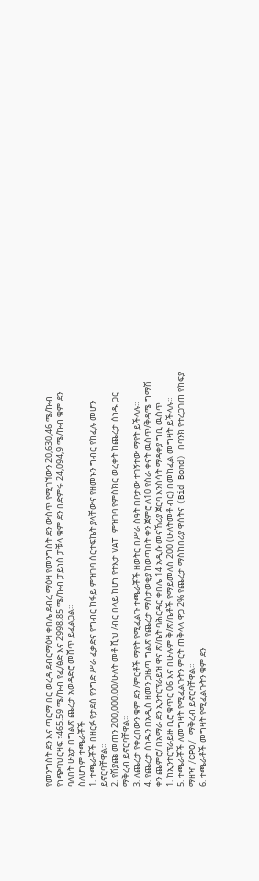የመንግስት ደን እና ጣርማ በር ወረዳ ደብርማዕዛ ቀበሌ ደብረ ማዕዛ የመንግስት ደን ውስጥ የሚገኘውን 20,630,46 ሜ/ኩብ የነጭባህርዛፍ ፣465.59 ሜ/ኩብ የፈ/ፅድ እና 2998.85 ሜ/ኩብ ፓይነስ ፓቹላ ቁም ደን በድምሩ 24,094,9 ሜ/ኩብ ቁም ደን ባለበት ሁኔታ በግልጽ ጨረታ አወዳድሮ መሸጥ ይፈልጋል።
ስለሆነም ተጫራቾች
1. ተጫራቾች በዘርፉ የታደሰ የንግድ ሥራ ፈቃድና የግብር ከፋይ ምዝገባ ሰርተፍኬት ያላቸውና የዘመኑን ግብር የከፈሉ መሆን ይኖርባቸዋል።
2. የሽያጩ መጠን 200,000.00/ሁለት መቶ ሺህ /ብር በላይ ከሆነ የተእታ VAT ምዝገባ የምስክር ወረቀት ከጨረታ ሰነዱ ጋር ማቅረብ ይኖርባቸዋል፡፡
3. ለጨረታ የቀረበውን ቁም ደን /ምርቶች ማየት የሚፈልጉ ተጫራቾች ዘወትር በሥራ ስዓት በቦታው ተገኝተው ማየት ይችላሉ።
4. የጨረታ ሰነዱን በአዲስ ዘመን ጋዜጣ ግልጽ የጨረታ ማስታወቂያ ከወጣበት ቀን ጀምሮ ለ10 የስራ ቀናት ዉስጥ/ቅዳሜ ግማሽ ቀን ጨምሮ/ በአማራ ደን ኢንተርፕራይዝ ዋና ጽ/ቤት ባሕርዳር ቀበሌ 14 አዲሱ መናኸሪያ ጀርባ እንስሳት ማዳቀያ ግቢ ዉስጥ
1. ከኢንተርፕራይዙ ቢሮ ቁጥር 06 እና በሁሉም ቅ/ጽ/ቤቶች የማይመለስ 200 (ሁለትመቶ ብር) በመከፈል መግዛት ይችላሉ።
5. ተጫራቾች ለመግዛት የሚፈልጉትን ምርት ጠቅላላ ዋጋ 2% የጨረታ ማስከበሪያ ዋሰትና (Bid Bond) በባንክ የተረጋገጠ የከፍያ ማዘዣ /CPO/ ማቅረብ ይኖርባቸዋል።
6. ተጫራቶች መግዛት የሚፈልጉትን ቁም ደን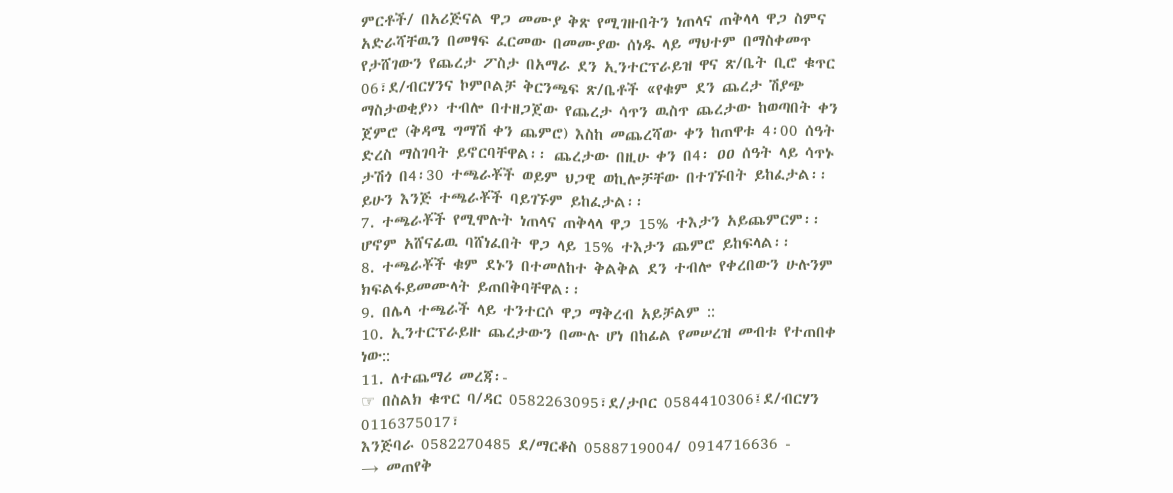ምርቶች/ በአሪጅናል ዋጋ መሙያ ቅጽ የሚገዙበትን ነጠላና ጠቅላላ ዋጋ ስምና አድራሻቸዉን በመፃፍ ፈርመው በመሙያው ሰነዱ ላይ ማህተም በማስቀመጥ የታሸገውን የጨረታ ፖስታ በአማራ ደን ኢንተርፕራይዝ ዋና ጽ/ቤት ቢሮ ቁጥር 06፣ደ/ብርሃንና ኮምቦልቻ ቅርንጫፍ ጽ/ቤቶች «የቁም ደን ጨረታ ሽያጭ ማስታወቂያ›› ተብሎ በተዘጋጀው የጨረታ ሳጥን ዉስጥ ጨረታው ከወጣበት ቀን ጀምሮ (ቅዳሜ ግማሽ ቀን ጨምሮ) እስከ መጨረሻው ቀን ከጠዋቱ 4፡00 ሰዓት ድረስ ማስገባት ይኖርባቸዋል፡፡ ጨረታው በዚሁ ቀን በ4፡ ዐዐ ሰዓት ላይ ሳጥኑ ታሽጎ በ4፡30 ተጫራቾች ወይም ህጋዊ ወኪሎቻቸው በተገኙበት ይከፈታል፡፡ ይሁን እንጅ ተጫራቾች ባይገኙም ይከፈታል፡፡
7. ተጫራቾች የሚሞሉት ነጠላና ጠቅላላ ዋጋ 15% ተእታን አይጨምርም፡፡ ሆኖም አሸናፊዉ ባሸነፈበት ዋጋ ላይ 15% ተእታን ጨምሮ ይከፍላል፡፡
8. ተጫራቾች ቁም ደኑን በተመለከተ ቅልቅል ደን ተብሎ የቀረበውን ሁሉንም ክፍልፋይመሙላት ይጠበቅባቸዋል፡፡
9. በሌላ ተጫራች ላይ ተንተርሶ ዋጋ ማቅረብ አይቻልም ::
10. ኢንተርፕራይዙ ጨረታውን በሙሉ ሆነ በከፊል የመሠረዝ መብቱ የተጠበቀ ነው::
11. ለተጨማሪ መረጃ፡-
☞ በስልክ ቁጥር ባ/ዳር 0582263095፣ደ/ታቦር 0584410306፤ደ/ብርሃን 0116375017፣
እንጅባራ 0582270485 ደ/ማርቆስ 0588719004/ 0914716636 -
→ መጠየቅ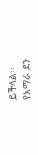ይችላል፡፡
የአማራ ደን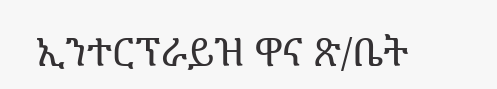ኢንተርፕራይዝ ዋና ጽ/ቤት